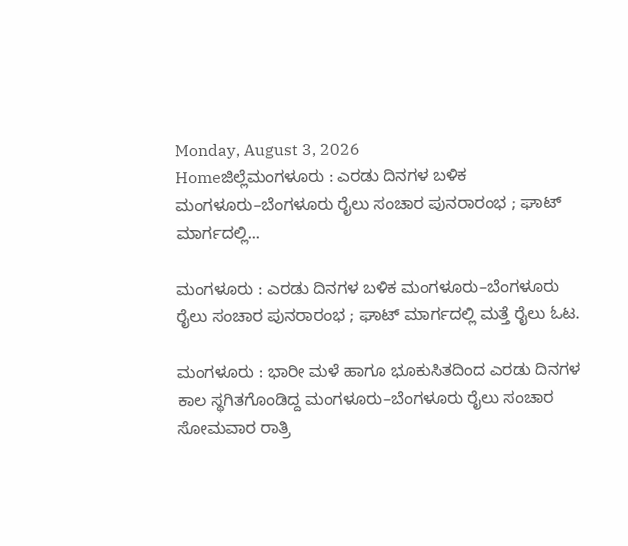Monday, August 3, 2026
Homeಜಿಲ್ಲೆಮಂಗಳೂರು : ಎರಡು ದಿನಗಳ ಬಳಿಕ ಮಂಗಳೂರು–ಬೆಂಗಳೂರು ರೈಲು ಸಂಚಾರ ಪುನರಾರಂಭ ; ಘಾಟ್ ಮಾರ್ಗದಲ್ಲಿ...

ಮಂಗಳೂರು : ಎರಡು ದಿನಗಳ ಬಳಿಕ ಮಂಗಳೂರು–ಬೆಂಗಳೂರು ರೈಲು ಸಂಚಾರ ಪುನರಾರಂಭ ; ಘಾಟ್ ಮಾರ್ಗದಲ್ಲಿ ಮತ್ತೆ ರೈಲು ಓಟ.

ಮಂಗಳೂರು : ಭಾರೀ ಮಳೆ ಹಾಗೂ ಭೂಕುಸಿತದಿಂದ ಎರಡು ದಿನಗಳ ಕಾಲ ಸ್ಥಗಿತಗೊಂಡಿದ್ದ ಮಂಗಳೂರು–ಬೆಂಗಳೂರು ರೈಲು ಸಂಚಾರ ಸೋಮವಾರ ರಾತ್ರಿ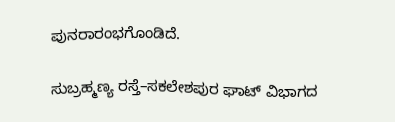ಪುನರಾರಂಭಗೊಂಡಿದೆ.

ಸುಬ್ರಹ್ಮಣ್ಯ ರಸ್ತೆ–ಸಕಲೇಶಪುರ ಘಾಟ್ ವಿಭಾಗದ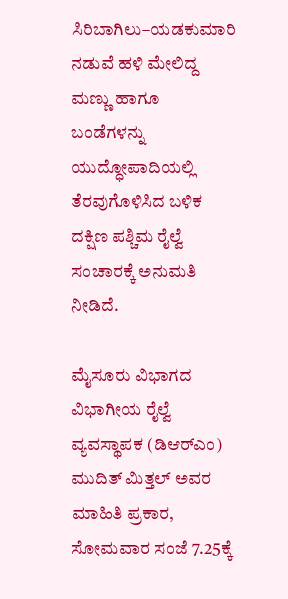ಸಿರಿಬಾಗಿಲು–ಯಡಕುಮಾರಿ ನಡುವೆ ಹಳಿ ಮೇಲಿದ್ದ ಮಣ್ಣು ಹಾಗೂ ಬಂಡೆಗಳನ್ನು ಯುದ್ಧೋಪಾದಿಯಲ್ಲಿ ತೆರವುಗೊಳಿಸಿದ ಬಳಿಕ ದಕ್ಷಿಣ ಪಶ್ಚಿಮ ರೈಲ್ವೆ ಸಂಚಾರಕ್ಕೆ ಅನುಮತಿ ನೀಡಿದೆ.

ಮೈಸೂರು ವಿಭಾಗದ ವಿಭಾಗೀಯ ರೈಲ್ವೆ ವ್ಯವಸ್ಥಾಪಕ (ಡಿಆರ್‌ಎಂ) ಮುದಿತ್ ಮಿತ್ತಲ್ ಅವರ ಮಾಹಿತಿ ಪ್ರಕಾರ, ಸೋಮವಾರ ಸಂಜೆ 7.25ಕ್ಕೆ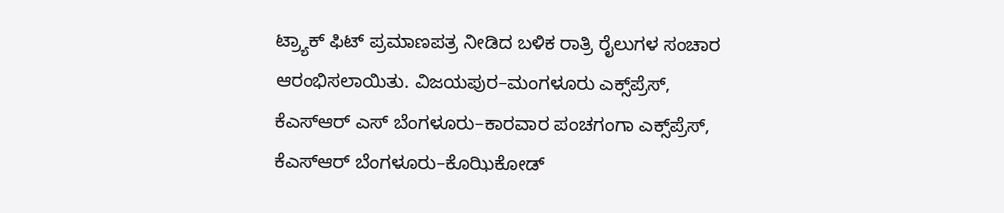ಟ್ರ್ಯಾಕ್ ಫಿಟ್ ಪ್ರಮಾಣಪತ್ರ ನೀಡಿದ ಬಳಿಕ ರಾತ್ರಿ ರೈಲುಗಳ ಸಂಚಾರ ಆರಂಭಿಸಲಾಯಿತು. ವಿಜಯಪುರ–ಮಂಗಳೂರು ಎಕ್ಸ್‌ಪ್ರೆಸ್, ಕೆಎಸ್‌ಆರ್ ಎಸ್ ಬೆಂಗಳೂರು–ಕಾರವಾರ ಪಂಚಗಂಗಾ ಎಕ್ಸ್‌ಪ್ರೆಸ್, ಕೆಎಸ್‌ಆರ್ ಬೆಂಗಳೂರು–ಕೊಝಿಕೋಡ್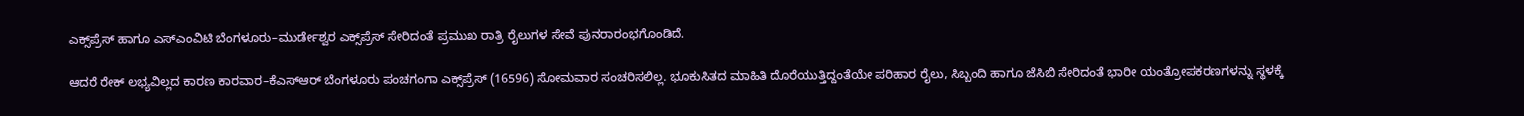ಎಕ್ಸ್‌ಪ್ರೆಸ್ ಹಾಗೂ ಎಸ್‌ಎಂವಿಟಿ ಬೆಂಗಳೂರು–ಮುರ್ಡೇಶ್ವರ ಎಕ್ಸ್‌ಪ್ರೆಸ್ ಸೇರಿದಂತೆ ಪ್ರಮುಖ ರಾತ್ರಿ ರೈಲುಗಳ ಸೇವೆ ಪುನರಾರಂಭಗೊಂಡಿದೆ.

ಆದರೆ ರೇಕ್ ಲಭ್ಯವಿಲ್ಲದ ಕಾರಣ ಕಾರವಾರ–ಕೆಎಸ್‌ಆರ್ ಬೆಂಗಳೂರು ಪಂಚಗಂಗಾ ಎಕ್ಸ್‌ಪ್ರೆಸ್ (16596) ಸೋಮವಾರ ಸಂಚರಿಸಲಿಲ್ಲ. ಭೂಕುಸಿತದ ಮಾಹಿತಿ ದೊರೆಯುತ್ತಿದ್ದಂತೆಯೇ ಪರಿಹಾರ ರೈಲು, ಸಿಬ್ಬಂದಿ ಹಾಗೂ ಜೆಸಿಬಿ ಸೇರಿದಂತೆ ಭಾರೀ ಯಂತ್ರೋಪಕರಣಗಳನ್ನು ಸ್ಥಳಕ್ಕೆ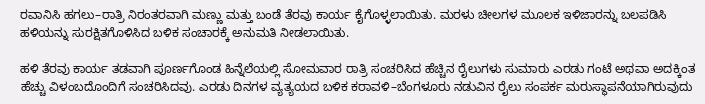ರವಾನಿಸಿ ಹಗಲು–ರಾತ್ರಿ ನಿರಂತರವಾಗಿ ಮಣ್ಣು ಮತ್ತು ಬಂಡೆ ತೆರವು ಕಾರ್ಯ ಕೈಗೊಳ್ಳಲಾಯಿತು. ಮರಳು ಚೀಲಗಳ ಮೂಲಕ ಇಳಿಜಾರನ್ನು ಬಲಪಡಿಸಿ ಹಳಿಯನ್ನು ಸುರಕ್ಷಿತಗೊಳಿಸಿದ ಬಳಿಕ ಸಂಚಾರಕ್ಕೆ ಅನುಮತಿ ನೀಡಲಾಯಿತು.

ಹಳಿ ತೆರವು ಕಾರ್ಯ ತಡವಾಗಿ ಪೂರ್ಣಗೊಂಡ ಹಿನ್ನೆಲೆಯಲ್ಲಿ ಸೋಮವಾರ ರಾತ್ರಿ ಸಂಚರಿಸಿದ ಹೆಚ್ಚಿನ ರೈಲುಗಳು ಸುಮಾರು ಎರಡು ಗಂಟೆ ಅಥವಾ ಅದಕ್ಕಿಂತ ಹೆಚ್ಚು ವಿಳಂಬದೊಂದಿಗೆ ಸಂಚರಿಸಿದವು. ಎರಡು ದಿನಗಳ ವ್ಯತ್ಯಯದ ಬಳಿಕ ಕರಾವಳಿ–ಬೆಂಗಳೂರು ನಡುವಿನ ರೈಲು ಸಂಪರ್ಕ ಮರುಸ್ಥಾಪನೆಯಾಗಿರುವುದು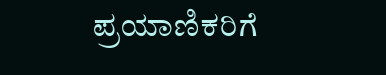ಪ್ರಯಾಣಿಕರಿಗೆ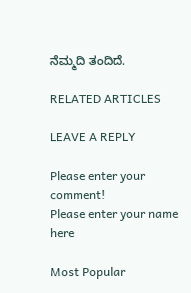ನೆಮ್ಮದಿ ತಂದಿದೆ.

RELATED ARTICLES

LEAVE A REPLY

Please enter your comment!
Please enter your name here

Most Popular